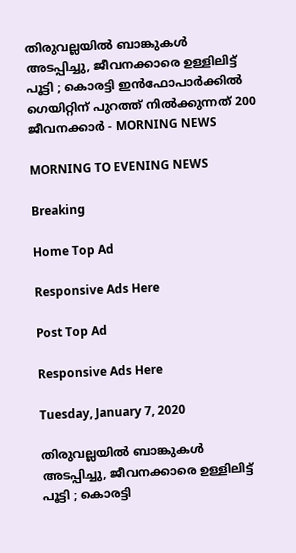തിരുവല്ലയില്‍ ബാങ്കുകള്‍ അടപ്പിച്ചു, ജീവനക്കാരെ ഉള്ളിലിട്ട് പൂട്ടി ; കൊരട്ടി ഇന്‍ഫോപാര്‍ക്കില്‍ ഗെയിറ്റിന് പുറത്ത് നില്‍ക്കുന്നത് 200 ജീവനക്കാര്‍ - MORNING NEWS

MORNING TO EVENING NEWS

Breaking

Home Top Ad

Responsive Ads Here

Post Top Ad

Responsive Ads Here

Tuesday, January 7, 2020

തിരുവല്ലയില്‍ ബാങ്കുകള്‍ അടപ്പിച്ചു, ജീവനക്കാരെ ഉള്ളിലിട്ട് പൂട്ടി ; കൊരട്ടി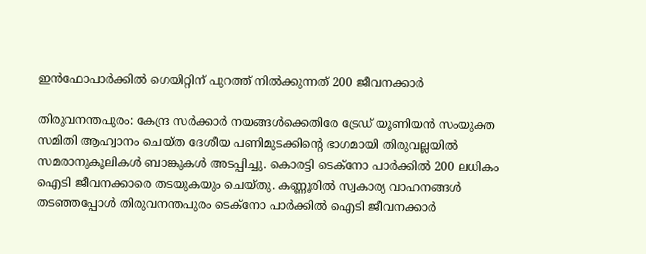ഇന്‍ഫോപാര്‍ക്കില്‍ ഗെയിറ്റിന് പുറത്ത് നില്‍ക്കുന്നത് 200 ജീവനക്കാര്‍

തിരുവനന്തപുരം: കേന്ദ്ര സര്‍ക്കാര്‍ നയങ്ങള്‍ക്കെതിരേ ട്രേഡ് യൂണിയന്‍ സംയുക്ത സമിതി ആഹ്വാനം ചെയ്ത ദേശീയ പണിമുടക്കിന്റെ ഭാഗമായി തിരുവല്ലയില്‍ സമരാനുകൂലികള്‍ ബാങ്കുകള്‍ അടപ്പിച്ചു. കൊരട്ടി ടെക്‌നോ പാര്‍ക്കില്‍ 200 ലധികം ഐടി ജീവനക്കാരെ തടയുകയും ചെയ്തു. കണ്ണൂരില്‍ സ്വകാര്യ വാഹനങ്ങള്‍ തടഞ്ഞപ്പോള്‍ തിരുവനന്തപുരം ടെക്‌നോ പാര്‍ക്കില്‍ ഐടി ജീവനക്കാര്‍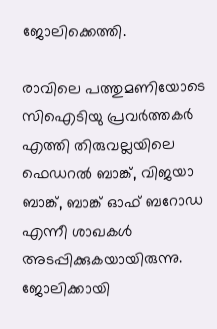ജോലിക്കെത്തി.

രാവിലെ പത്തുമണിയോടെ സിഐടിയു പ്രവര്‍ത്തകര്‍ എത്തി തിരുവല്ലയിലെ ഫെഡറല്‍ ബാങ്ക്, വിജയാ ബാങ്ക്, ബാങ്ക് ഓഫ് ബറോഡ എന്നീ ശാഖകള്‍ അടപ്പിക്കുകയായിരുന്നു. ജോലിക്കായി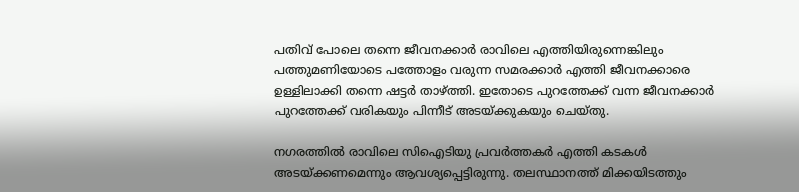പതിവ് പോലെ തന്നെ ജീവനക്കാര്‍ രാവിലെ എത്തിയിരുന്നെങ്കിലും പത്തുമണിയോടെ പത്തോളം വരുന്ന സമരക്കാര്‍ എത്തി ജീവനക്കാരെ ഉള്ളിലാക്കി തന്നെ ഷട്ടര്‍ താഴ്ത്തി. ഇതോടെ പുറത്തേക്ക് വന്ന ജീവനക്കാര്‍ പുറത്തേക്ക് വരികയും പിന്നീട് അടയ്ക്കുകയും ചെയ്തു.

നഗരത്തില്‍ രാവിലെ സിഐടിയു പ്രവര്‍ത്തകര്‍ എത്തി കടകള്‍ അടയ്ക്കണമെന്നും ആവശ്യപ്പെട്ടിരുന്നു. തലസ്ഥാനത്ത് മിക്കയിടത്തും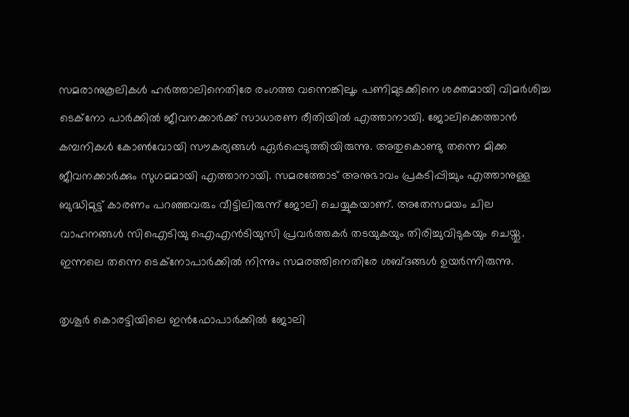സമരാനുകൂലികള്‍ ഹര്‍ത്താലിനെതിരേ രംഗത്ത വന്നെങ്കിലൂം പണിമുടക്കിനെ ശക്തമായി വിമര്‍ശിച്ച ടെക്‌നോ പാര്‍ക്കില്‍ ജീവനക്കാര്‍ക്ക് സാധാരണ രീതിയില്‍ എത്താനായി. ജോലിക്കെത്താന്‍ കമ്പനികള്‍ കോണ്‍വോയി സൗകര്യങ്ങള്‍ ഏര്‍പ്പെടുത്തിയിരുന്നു. അതുകൊണ്ടു തന്നെ മിക്ക ജീവനക്കാര്‍ക്കും സുഗമമായി എത്താനായി. സമരത്തോട് അനുഭാവം പ്രകടിപ്പിച്ചും എത്താനുള്ള ബുദ്ധിമുട്ട് കാരണം പറഞ്ഞവരും വീട്ടിലിരുന്ന് ജോലി ചെയ്യുകയാണ്. അതേസമയം ചില വാഹനങ്ങള്‍ സിഐടിയു ഐഎന്‍ടിയുസി പ്രവര്‍ത്തകര്‍ തടയുകയും തിരിച്ചുവിടുകയും ചെയ്തു. ഇന്നലെ തന്നെ ടെക്‌നോപാര്‍ക്കില്‍ നിന്നും സമരത്തിനെതിരേ ശബ്ദങ്ങള്‍ ഉയര്‍ന്നിരുന്നു.

തൃശൂര്‍ കൊരട്ടിയിലെ ഇന്‍ഫോപാര്‍ക്കില്‍ ജോലി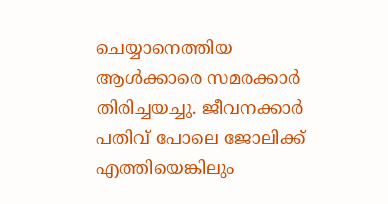ചെയ്യാനെത്തിയ ആള്‍ക്കാരെ സമരക്കാര്‍ തിരിച്ചയച്ചു. ജീവനക്കാര്‍ പതിവ് പോലെ ജോലിക്ക് എത്തിയെങ്കിലും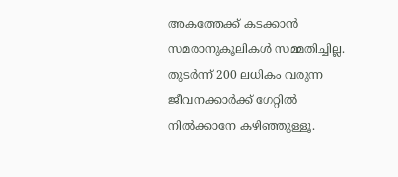അകത്തേക്ക് കടക്കാന്‍ സമരാനുകൂലികള്‍ സമ്മതിച്ചില്ല. തുടര്‍ന്ന് 200 ലധികം വരുന്ന ജീവനക്കാര്‍ക്ക് ഗേറ്റില്‍ നില്‍ക്കാനേ കഴിഞ്ഞുള്ളൂ.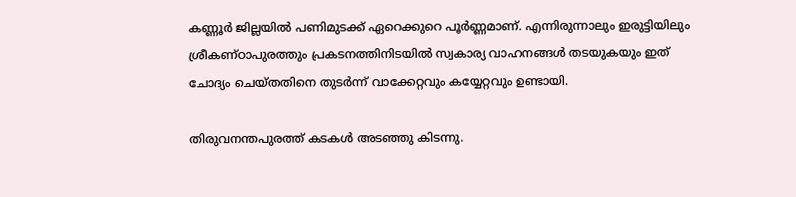കണ്ണൂര്‍ ജില്ലയില്‍ പണിമുടക്ക് ഏറെക്കുറെ പൂര്‍ണ്ണമാണ്. എന്നിരുന്നാലും ഇരുട്ടിയിലും ശ്രീകണ്ഠാപുരത്തും പ്രകടനത്തിനിടയില്‍ സ്വകാര്യ വാഹനങ്ങള്‍ തടയുകയും ഇത് ചോദ്യം ചെയ്തതിനെ തുടര്‍ന്ന് വാക്കേറ്റവും കയ്യേറ്റവും ഉണ്ടായി.

തിരുവനന്തപുരത്ത് കടകള്‍ അടഞ്ഞു കിടന്നു.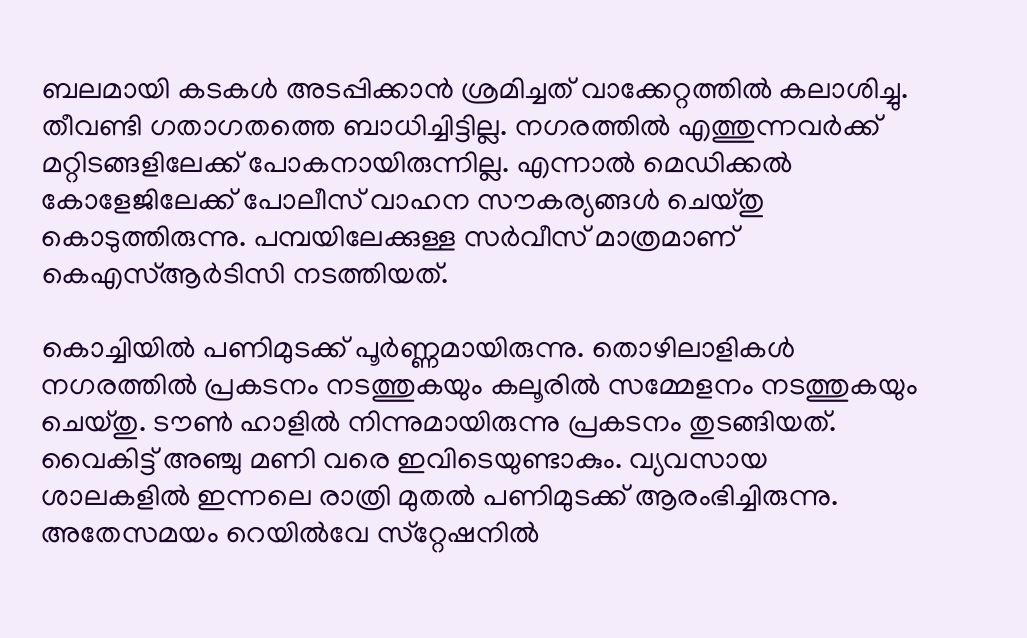ബലമായി കടകള്‍ അടപ്പിക്കാന്‍ ശ്രമിച്ചത് വാക്കേറ്റത്തില്‍ കലാശിച്ചു. തീവണ്ടി ഗതാഗതത്തെ ബാധിച്ചിട്ടില്ല. നഗരത്തില്‍ എത്തുന്നവര്‍ക്ക് മറ്റിടങ്ങളിലേക്ക് പോകനായിരുന്നില്ല. എന്നാല്‍ മെഡിക്കല്‍ കോളേജിലേക്ക് പോലീസ് വാഹന സൗകര്യങ്ങള്‍ ചെയ്തു കൊടുത്തിരുന്നു. പമ്പയിലേക്കുള്ള സര്‍വീസ് മാത്രമാണ് കെഎസ്ആര്‍ടിസി നടത്തിയത്.

കൊച്ചിയില്‍ പണിമുടക്ക് പൂര്‍ണ്ണമായിരുന്നു. തൊഴിലാളികള്‍ നഗരത്തില്‍ പ്രകടനം നടത്തുകയും കലൂരില്‍ സമ്മേളനം നടത്തുകയും ചെയ്തു. ടൗണ്‍ ഹാളില്‍ നിന്നുമായിരുന്നു പ്രകടനം തുടങ്ങിയത്. വൈകിട്ട് അഞ്ചു മണി വരെ ഇവിടെയുണ്ടാകും. വ്യവസായ ശാലകളില്‍ ഇന്നലെ രാത്രി മുതല്‍ പണിമുടക്ക് ആരംഭിച്ചിരുന്നു. അതേസമയം റെയില്‍വേ സ്‌റ്റേഷനില്‍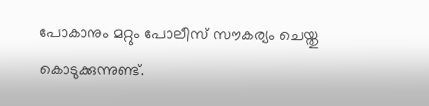പോകാനും മറ്റും പോലീസ് സൗകര്യം ചെയ്തു കൊടുക്കുന്നുണ്ട്.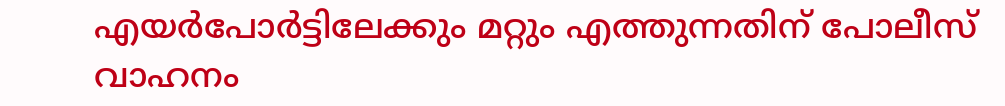എയര്‍പോര്‍ട്ടിലേക്കും മറ്റും എത്തുന്നതിന് പോലീസ് വാഹനം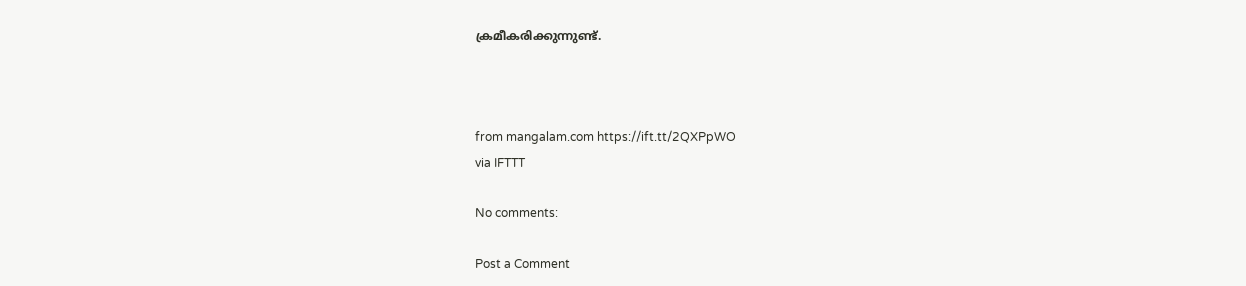ക്രമീകരിക്കുന്നുണ്ട്.



from mangalam.com https://ift.tt/2QXPpWO
via IFTTT

No comments:

Post a Comment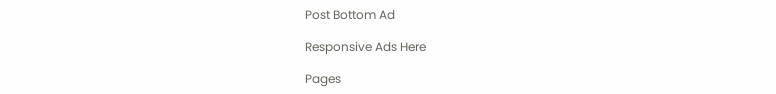Post Bottom Ad

Responsive Ads Here

Pages